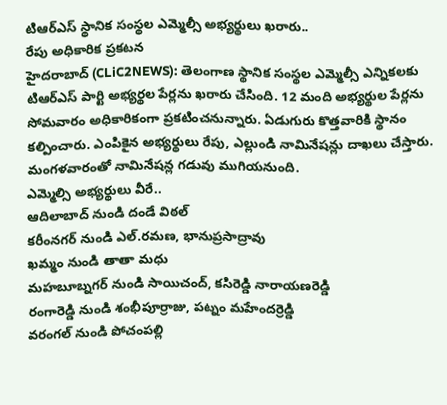టిఆర్ఎస్ స్థానిక సంస్థల ఎమ్మెల్సీ అభ్యర్థులు ఖరారు..
రేపు అధికారిక ప్రకటన
హైదరాబాద్ (CLiC2NEWS): తెలంగాణ స్థానిక సంస్థల ఎమ్మెల్సీ ఎన్నికలకు టిఆర్ఎస్ పార్టి అభ్యర్థల పేర్లను ఖరారు చేసింది. 12 మంది అభ్యర్థుల పేర్లను సోమవారం అధికారికంగా ప్రకటించనున్నారు. ఏడుగురు కొత్తవారికి స్థానం కల్పించారు. ఎంపికైన అభ్యర్థులు రేపు, ఎల్లుండి నామినేషన్లు దాఖలు చేస్తారు. మంగళవారంతో నామినేషన్ల గడువు ముగియనుంది.
ఎమ్మెల్సి అభ్యర్థులు వీరే..
ఆదిలాబాద్ నుండి దండే విఠల్
కరీంనగర్ నుండి ఎల్.రమణ, భానుప్రసాద్రావు
ఖమ్మం నుండి తాతా మధు
మహబూబ్నగర్ నుండి సాయిచంద్, కసిరెడ్డి నారాయణరెడ్డి
రంగారెడ్డి నుండి శంభీపూర్రాజు, పట్నం మహేందర్రెడ్డి
వరంగల్ నుండి పోచంపల్లి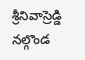శ్రీనివాస్రెడ్డి
నల్గొండ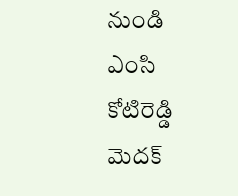నుండి ఎంసి కోటిరెడ్డి
మెదక్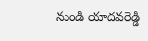నుండి యాదవరెడ్డి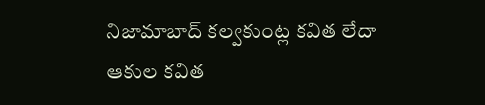నిజామాబాద్ కల్వకుంట్ల కవిత లేదా ఆకుల కవిత